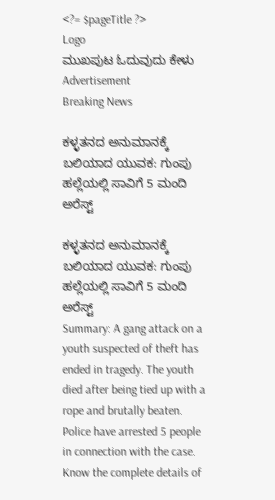<?= $pageTitle ?>
Logo
ಮುಖಪುಟ ಓದುವುದು ಕೇಳು
Advertisement
Breaking News

ಕಳ್ಳತನದ ಅನುಮಾನಕ್ಕೆ ಬಲಿಯಾದ ಯುವಕ: ಗುಂಪು ಹಲ್ಲೆಯಲ್ಲಿ ಸಾವಿಗೆ 5 ಮಂದಿ ಅರೆಸ್ಟ್

ಕಳ್ಳತನದ ಅನುಮಾನಕ್ಕೆ ಬಲಿಯಾದ ಯುವಕ: ಗುಂಪು ಹಲ್ಲೆಯಲ್ಲಿ ಸಾವಿಗೆ 5 ಮಂದಿ ಅರೆಸ್ಟ್
Summary: A gang attack on a youth suspected of theft has ended in tragedy. The youth died after being tied up with a rope and brutally beaten. Police have arrested 5 people in connection with the case. Know the complete details of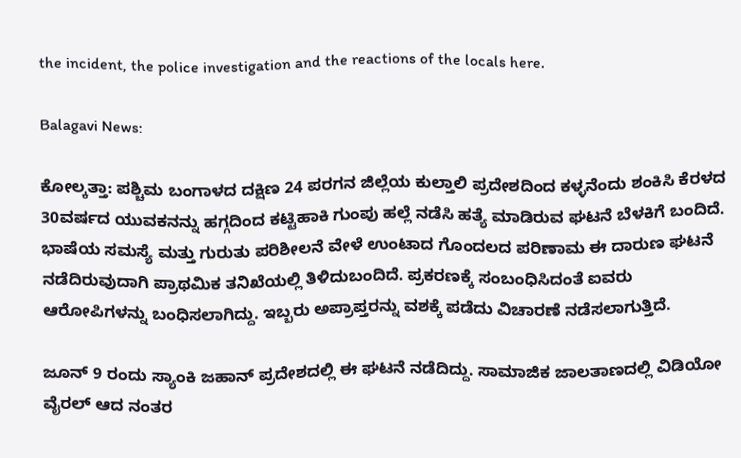the incident, the police investigation and the reactions of the locals here.

Balagavi News:

ಕೋಲ್ಕತ್ತಾ: ಪಶ್ಚಿಮ ಬಂಗಾಳದ ದಕ್ಷಿಣ 24 ಪರಗನ ಜಿಲ್ಲೆಯ ಕುಲ್ತಾಲಿ ಪ್ರದೇಶದಿಂದ ಕಳ್ಳನೆಂದು ಶಂಕಿಸಿ ಕೆರಳದ 30ವರ್ಷದ ಯುವಕನನ್ನು ಹಗ್ಗದಿಂದ ಕಟ್ಟಿಹಾಕಿ ಗುಂಪು ಹಲ್ಲೆ ನಡೆಸಿ ಹತ್ಯೆ ಮಾಡಿರುವ ಘಟನೆ ಬೆಳಕಿಗೆ ಬಂದಿದೆ. ಭಾಷೆಯ ಸಮಸ್ಯೆ ಮತ್ತು ಗುರುತು ಪರಿಶೀಲನೆ ವೇಳೆ ಉಂಟಾದ ಗೊಂದಲದ ಪರಿಣಾಮ ಈ ದಾರುಣ ಘಟನೆ ನಡೆದಿರುವುದಾಗಿ ಪ್ರಾಥಮಿಕ ತನಿಖೆಯಲ್ಲಿ ತಿಳಿದುಬಂದಿದೆ. ಪ್ರಕರಣಕ್ಕೆ ಸಂಬಂಧಿಸಿದಂತೆ ಐವರು ಆರೋಪಿಗಳನ್ನು ಬಂಧಿಸಲಾಗಿದ್ದು. ಇಬ್ಬರು ಅಪ್ರಾಪ್ತರನ್ನು ವಶಕ್ಕೆ ಪಡೆದು ವಿಚಾರಣೆ ನಡೆಸಲಾಗುತ್ತಿದೆ.

ಜೂನ್ 9 ರಂದು ಸ್ಯಾಂಕಿ ಜಹಾನ್ ಪ್ರದೇಶದಲ್ಲಿ ಈ ಘಟನೆ ನಡೆದಿದ್ದು. ಸಾಮಾಜಿಕ ಜಾಲತಾಣದಲ್ಲಿ ವಿಡಿಯೋ ವೈರಲ್ ಆದ ನಂತರ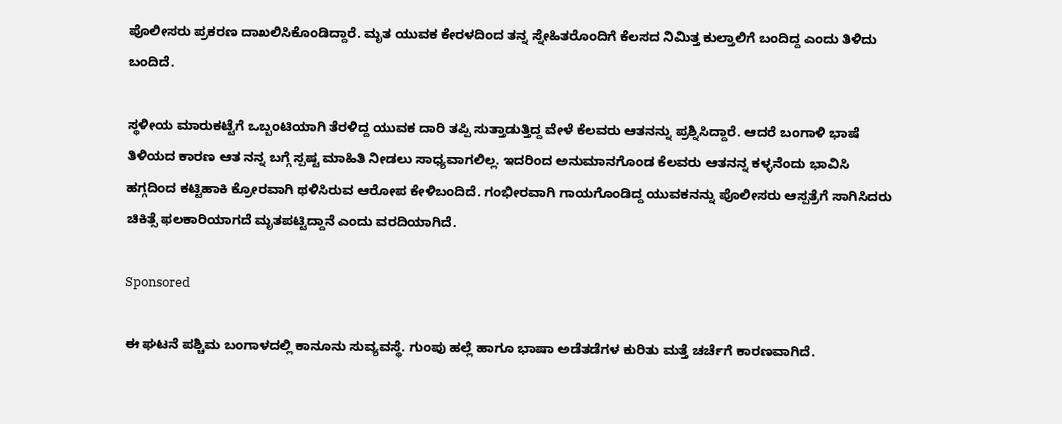ಪೊಲೀಸರು ಪ್ರಕರಣ ದಾಖಲಿಸಿಕೊಂಡಿದ್ದಾರೆ. ಮೃತ ಯುವಕ ಕೇರಳದಿಂದ ತನ್ನ ಸ್ನೇಹಿತರೊಂದಿಗೆ ಕೆಲಸದ ನಿಮಿತ್ತ ಕುಲ್ತಾಲಿಗೆ ಬಂದಿದ್ದ ಎಂದು ತಿಳಿದು ಬಂದಿದೆ.

ಸ್ಥಳೀಯ ಮಾರುಕಟ್ಟೆಗೆ ಒಬ್ಬಂಟಿಯಾಗಿ ತೆರಳಿದ್ದ ಯುವಕ ದಾರಿ ತಪ್ಪಿ ಸುತ್ತಾಡುತ್ತಿದ್ದ ವೇಳೆ ಕೆಲವರು ಆತನನ್ನು ಪ್ರಶ್ನಿಸಿದ್ದಾರೆ. ಆದರೆ ಬಂಗಾಳಿ ಭಾಷೆ ತಿಳಿಯದ ಕಾರಣ ಆತ ನನ್ನ ಬಗ್ಗೆ ಸ್ಪಷ್ಟ ಮಾಹಿತಿ ನೀಡಲು ಸಾಧ್ಯವಾಗಲಿಲ್ಲ. ಇದರಿಂದ ಅನುಮಾನಗೊಂಡ ಕೆಲವರು ಆತನನ್ನ ಕಳ್ಳನೆಂದು ಭಾವಿಸಿ ಹಗ್ಗದಿಂದ ಕಟ್ಟಿಹಾಕಿ ಕ್ರೋರವಾಗಿ ಥಳಿಸಿರುವ ಆರೋಪ ಕೇಳಿಬಂದಿದೆ. ಗಂಭೀರವಾಗಿ ಗಾಯಗೊಂಡಿದ್ದ ಯುವಕನನ್ನು ಪೊಲೀಸರು ಆಸ್ಪತ್ರೆಗೆ ಸಾಗಿಸಿದರು ಚಿಕಿತ್ಸೆ ಫಲಕಾರಿಯಾಗದೆ ಮೃತಪಟ್ಟಿದ್ದಾನೆ ಎಂದು ವರದಿಯಾಗಿದೆ.

Sponsored

ಈ ಘಟನೆ ಪಶ್ಚಿಮ ಬಂಗಾಳದಲ್ಲಿ ಕಾನೂನು ಸುವ್ಯವಸ್ಥೆ. ಗುಂಪು ಹಲ್ಲೆ ಹಾಗೂ ಭಾಷಾ ಅಡೆತಡೆಗಳ ಕುರಿತು ಮತ್ತೆ ಚರ್ಚೆಗೆ ಕಾರಣವಾಗಿದೆ.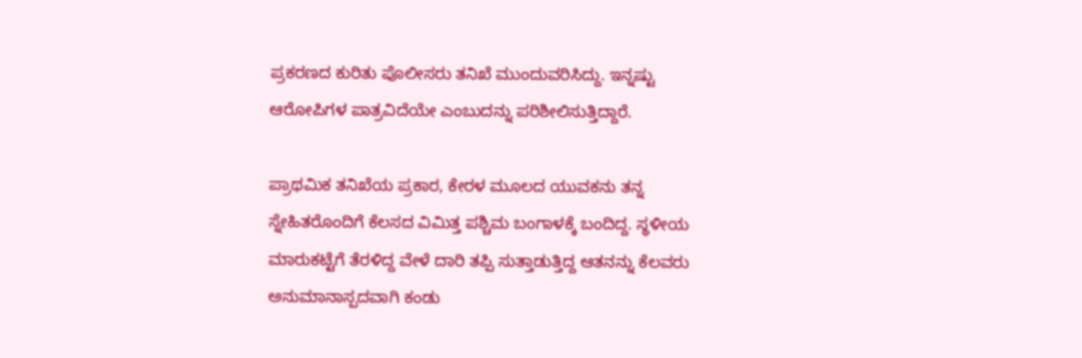ಪ್ರಕರಣದ ಕುರಿತು ಪೊಲೀಸರು ತನಿಖೆ ಮುಂದುವರಿಸಿದ್ದು. ಇನ್ನಷ್ಟು ಆರೋಪಿಗಳ ಪಾತ್ರವಿದೆಯೇ ಎಂಬುದನ್ನು ಪರಿಶೀಲಿಸುತ್ತಿದ್ದಾರೆ.

ಪ್ರಾಥಮಿಕ ತನಿಖೆಯ ಪ್ರಕಾರ, ಕೇರಳ ಮೂಲದ ಯುವಕನು ತನ್ನ ಸ್ನೇಹಿತರೊಂದಿಗೆ ಕೆಲಸದ ವಿಮಿತ್ತ ಪಶ್ಚಿಮ ಬಂಗಾಳಕ್ಕೆ ಬಂದಿದ್ದ. ಸ್ಥಳೀಯ ಮಾರುಕಟ್ಟೆಗೆ ತೆರಳಿದ್ದ ವೇಳೆ ದಾರಿ ತಪ್ಪಿ ಸುತ್ತಾಡುತ್ತಿದ್ದ ಆತನನ್ನು ಕೆಲವರು ಅನುಮಾನಾಸ್ಪದವಾಗಿ ಕಂಡು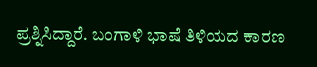ಪ್ರಶ್ನಿಸಿದ್ದಾರೆ. ಬಂಗಾಳಿ ಭಾಷೆ ತಿಳಿಯದ ಕಾರಣ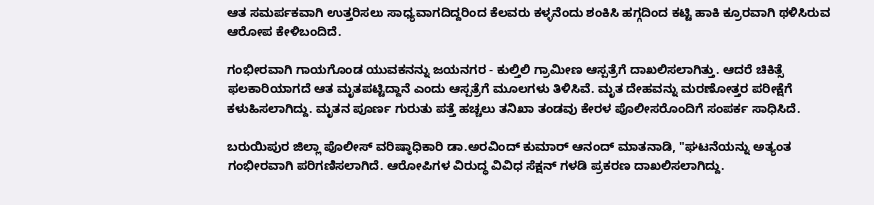ಆತ ಸಮರ್ಪಕವಾಗಿ ಉತ್ತರಿಸಲು ಸಾಧ್ಯವಾಗದಿದ್ದರಿಂದ ಕೆಲವರು ಕಳ್ಳನೆಂದು ಶಂಕಿಸಿ ಹಗ್ಗದಿಂದ ಕಟ್ಟಿ ಹಾಕಿ ಕ್ರೂರವಾಗಿ ಥಳಿಸಿರುವ ಆರೋಪ ಕೇಳಿಬಂದಿದೆ.

ಗಂಭೀರವಾಗಿ ಗಾಯಗೊಂಡ ಯುವಕನನ್ನು ಜಯನಗರ - ಕುಲ್ತಿಲಿ ಗ್ರಾಮೀಣ ಆಸ್ಪತ್ರೆಗೆ ದಾಖಲಿಸಲಾಗಿತ್ತು. ಆದರೆ ಚಿಕಿತ್ಸೆ ಫಲಕಾರಿಯಾಗದೆ ಆತ ಮೃತಪಟ್ಟಿದ್ದಾನೆ ಎಂದು ಆಸ್ಪತ್ರೆಗೆ ಮೂಲಗಳು ತಿಳಿಸಿವೆ. ಮೃತ ದೇಹವನ್ನು ಮರಣೋತ್ತರ ಪರೀಕ್ಷೆಗೆ ಕಳುಹಿಸಲಾಗಿದ್ದು. ಮೃತನ ಪೂರ್ಣ ಗುರುತು ಪತ್ತೆ ಹಚ್ಚಲು ತನಿಖಾ ತಂಡವು ಕೇರಳ ಪೊಲೀಸರೊಂದಿಗೆ ಸಂಪರ್ಕ ಸಾಧಿಸಿದೆ.

ಬರುಯಿಪುರ ಜಿಲ್ಲಾ ಪೊಲೀಸ್ ವರಿಷ್ಠಾಧಿಕಾರಿ ಡಾ.ಅರವಿಂದ್ ಕುಮಾರ್ ಆನಂದ್ ಮಾತನಾಡಿ, "ಘಟನೆಯನ್ನು ಅತ್ಯಂತ ಗಂಭೀರವಾಗಿ ಪರಿಗಣಿಸಲಾಗಿದೆ. ಆರೋಪಿಗಳ ವಿರುದ್ಧ ವಿವಿಧ ಸೆಕ್ಷನ್ ಗಳಡಿ ಪ್ರಕರಣ ದಾಖಲಿಸಲಾಗಿದ್ದು.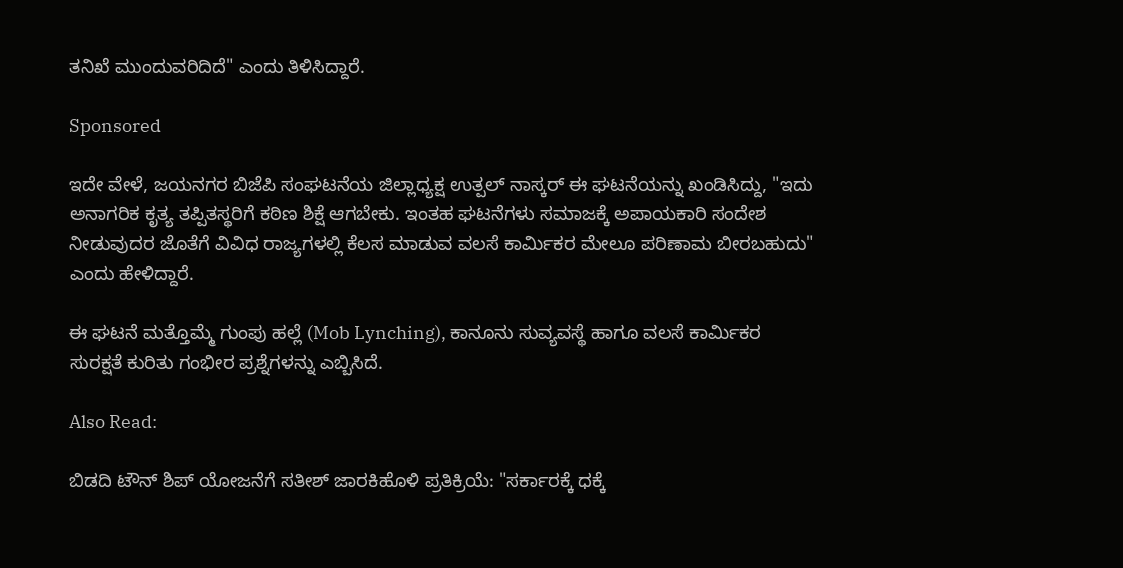ತನಿಖೆ ಮುಂದುವರಿದಿದೆ" ಎಂದು ತಿಳಿಸಿದ್ದಾರೆ.

Sponsored

ಇದೇ ವೇಳೆ, ಜಯನಗರ ಬಿಜೆಪಿ ಸಂಘಟನೆಯ ಜಿಲ್ಲಾಧ್ಯಕ್ಷ ಉತ್ಪಲ್ ನಾಸ್ಕರ್ ಈ ಘಟನೆಯನ್ನು ಖಂಡಿಸಿದ್ದು, "ಇದು ಅನಾಗರಿಕ ಕೃತ್ಯ ತಪ್ಪಿತಸ್ಥರಿಗೆ ಕಠಿಣ ಶಿಕ್ಷೆ ಆಗಬೇಕು. ಇಂತಹ ಘಟನೆಗಳು ಸಮಾಜಕ್ಕೆ ಅಪಾಯಕಾರಿ ಸಂದೇಶ ನೀಡುವುದರ ಜೊತೆಗೆ ವಿವಿಧ ರಾಜ್ಯಗಳಲ್ಲಿ ಕೆಲಸ ಮಾಡುವ ವಲಸೆ ಕಾರ್ಮಿಕರ ಮೇಲೂ ಪರಿಣಾಮ ಬೀರಬಹುದು" ಎಂದು ಹೇಳಿದ್ದಾರೆ.

ಈ ಘಟನೆ ಮತ್ತೊಮ್ಮೆ ಗುಂಪು ಹಲ್ಲೆ (Mob Lynching), ಕಾನೂನು ಸುವ್ಯವಸ್ಥೆ ಹಾಗೂ ವಲಸೆ ಕಾರ್ಮಿಕರ ಸುರಕ್ಷತೆ ಕುರಿತು ಗಂಭೀರ ಪ್ರಶ್ನೆಗಳನ್ನು ಎಬ್ಬಿಸಿದೆ.

Also Read:

ಬಿಡದಿ ಟೌನ್ ಶಿಪ್ ಯೋಜನೆಗೆ ಸತೀಶ್ ಜಾರಕಿಹೊಳಿ ಪ್ರತಿಕ್ರಿಯೆ: "ಸರ್ಕಾರಕ್ಕೆ ಧಕ್ಕೆ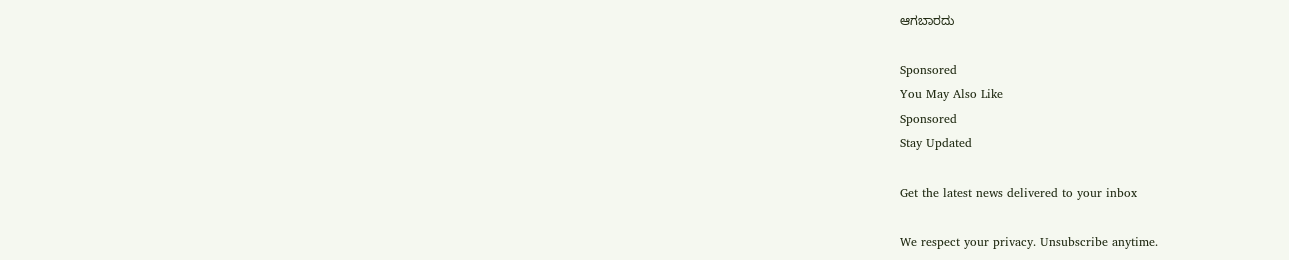ಆಗಬಾರದು

Sponsored
You May Also Like
Sponsored
Stay Updated

Get the latest news delivered to your inbox

We respect your privacy. Unsubscribe anytime.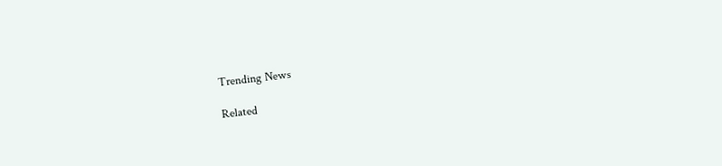Trending News

Related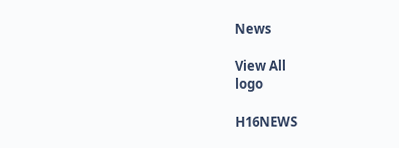News

View All
logo

H16NEWS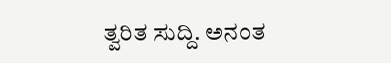ತ್ವರಿತ ಸುದ್ದಿ. ಅನಂತ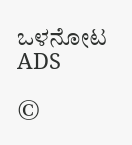ಒಳನೋಟ
ADS

©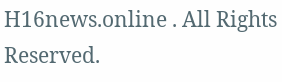H16news.online . All Rights Reserved.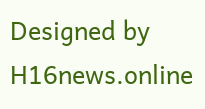Designed by H16news.online